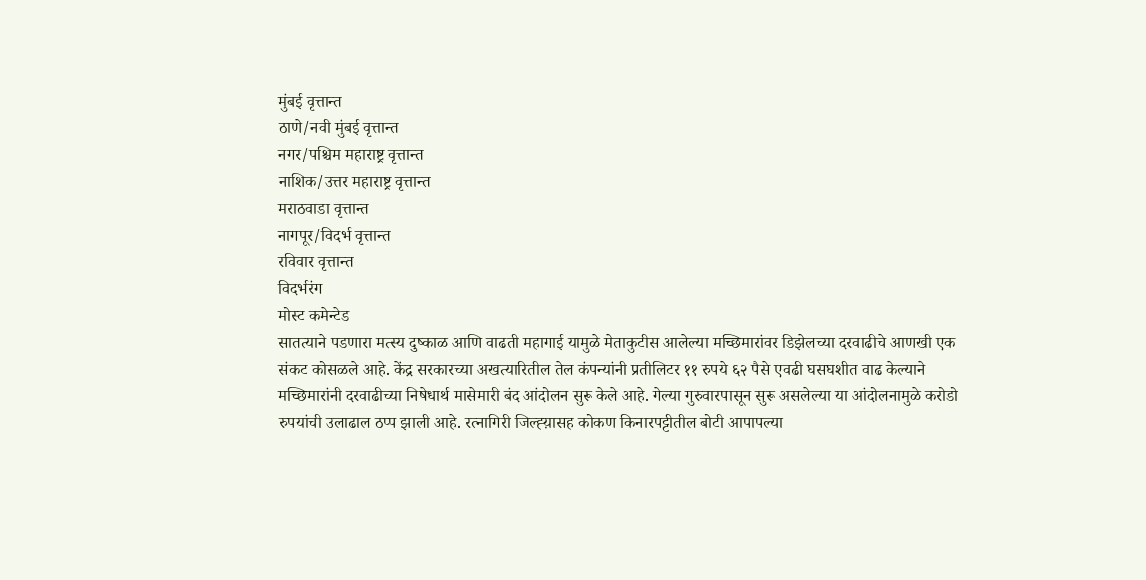मुंबई वृत्तान्त
ठाणे/नवी मुंबई वृत्तान्त
नगर/पश्चिम महाराष्ट्र वृत्तान्त
नाशिक/उत्तर महाराष्ट्र वृत्तान्त
मराठवाडा वृत्तान्त
नागपूर/विदर्भ वृत्तान्त
रविवार वृत्तान्त
विदर्भरंग
मोस्ट कमेन्टेड
सातत्याने पडणारा मत्स्य दुष्काळ आणि वाढती महागाई यामुळे मेताकुटीस आलेल्या मच्छिमारांवर डिझेलच्या दरवाढीचे आणखी एक संकट कोसळले आहे. केंद्र सरकारच्या अखत्यारितील तेल कंपन्यांनी प्रतीलिटर ११ रुपये ६२ पैसे एवढी घसघशीत वाढ केल्याने मच्छिमारांनी दरवाढीच्या निषेधार्थ मासेमारी बंद आंदोलन सुरू केले आहे. गेल्या गुरुवारपासून सुरू असलेल्या या आंदोलनामुळे करोडो रुपयांची उलाढाल ठप्प झाली आहे. रत्नागिरी जिल्ह्य़ासह कोकण किनारपट्टीतील बोटी आपापल्या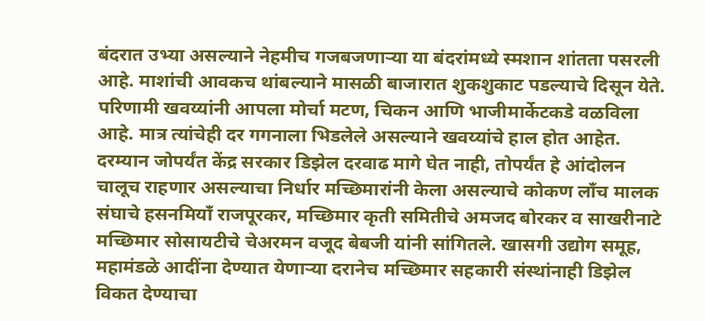बंदरात उभ्या असल्याने नेहमीच गजबजणाऱ्या या बंदरांमध्ये स्मशान शांतता पसरली आहे. माशांची आवकच थांबल्याने मासळी बाजारात शुकशुकाट पडल्याचे दिसून येते. परिणामी खवय्यांनी आपला मोर्चा मटण, चिकन आणि भाजीमार्केटकडे वळविला आहे. मात्र त्यांचेही दर गगनाला भिडलेले असल्याने खवय्यांचे हाल होत आहेत.
दरम्यान जोपर्यंत केंद्र सरकार डिझेल दरवाढ मागे घेत नाही, तोपर्यंत हे आंदोलन चालूच राहणार असल्याचा निर्धार मच्छिमारांनी केला असल्याचे कोकण लाँच मालक संघाचे हसनमियाँ राजपूरकर, मच्छिमार कृती समितीचे अमजद बोरकर व साखरीनाटे मच्छिमार सोसायटीचे चेअरमन वजूद बेबजी यांनी सांगितले. खासगी उद्योग समूह, महामंडळे आदींना देण्यात येणाऱ्या दरानेच मच्छिमार सहकारी संस्थांनाही डिझेल विकत देण्याचा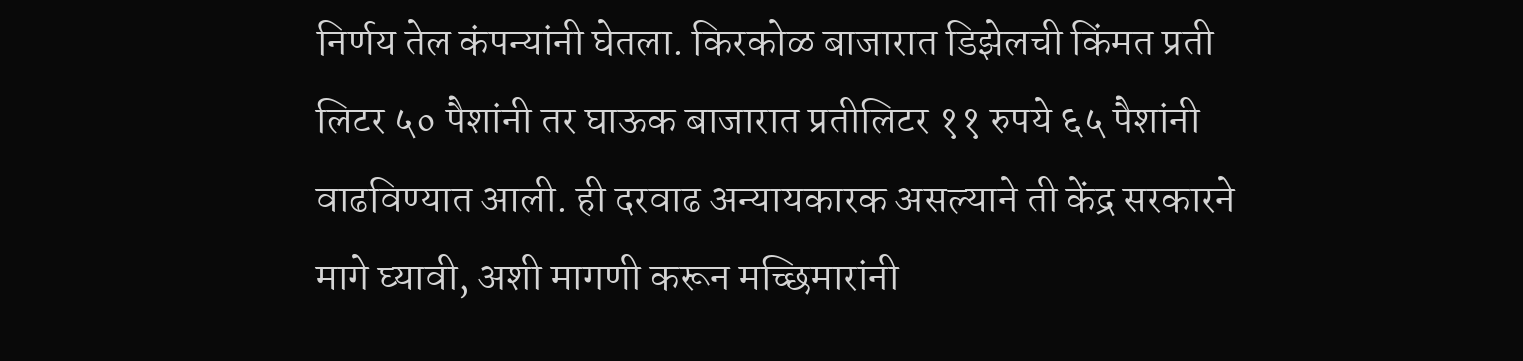निर्णय तेल कंपन्यांनी घेतला. किरकोळ बाजारात डिझेलची किंमत प्रती लिटर ५० पैशांनी तर घाऊक बाजारात प्रतीलिटर ११ रुपये ६५ पैशांनी वाढविण्यात आली. ही दरवाढ अन्यायकारक असल्याने ती केंद्र सरकारने मागे घ्यावी, अशी मागणी करून मच्छिमारांनी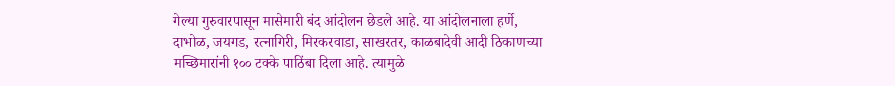गेल्या गुरुवारपासून मासेमारी बंद आंदोलन छेडले आहे. या आंदोलनाला हर्णे, दाभोळ, जयगड, रत्नागिरी, मिरकरवाडा, साखरतर, काळबादेवी आदी ठिकाणच्या मच्छिमारांनी १०० टक्के पाठिंबा दिला आहे. त्यामुळे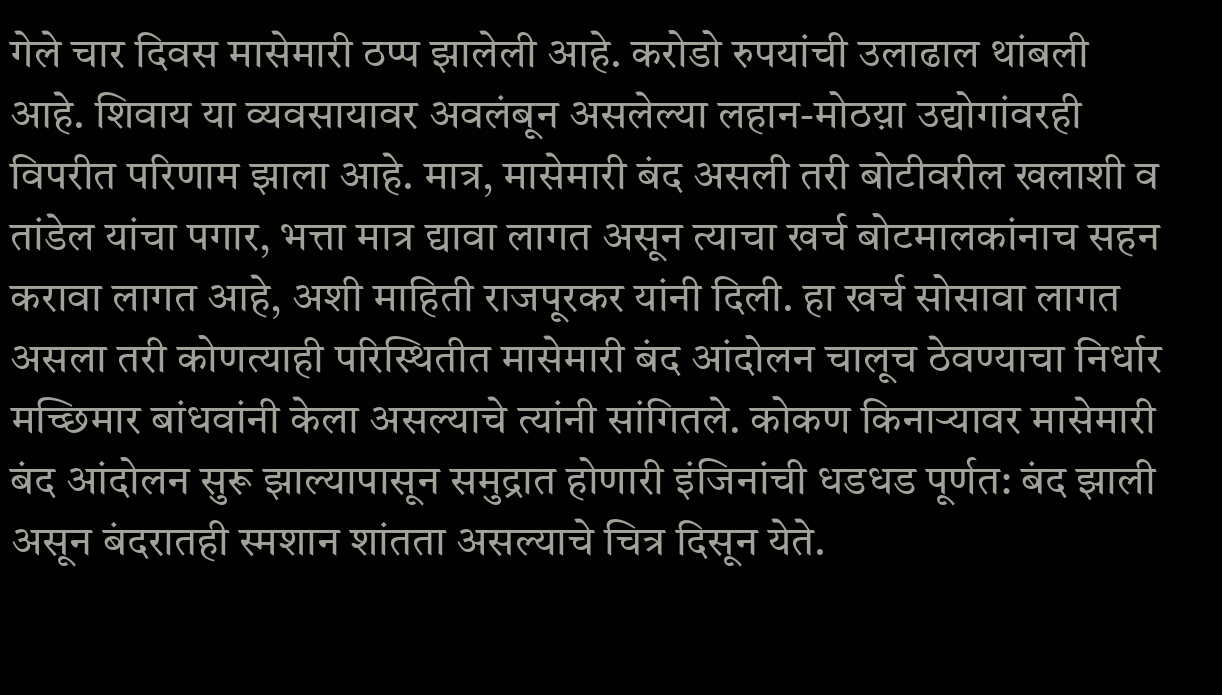गेले चार दिवस मासेमारी ठप्प झालेली आहे. करोडो रुपयांची उलाढाल थांबली आहे. शिवाय या व्यवसायावर अवलंबून असलेल्या लहान-मोठय़ा उद्योगांवरही विपरीत परिणाम झाला आहे. मात्र, मासेमारी बंद असली तरी बोटीवरील खलाशी व तांडेल यांचा पगार, भत्ता मात्र द्यावा लागत असून त्याचा खर्च बोटमालकांनाच सहन करावा लागत आहे, अशी माहिती राजपूरकर यांनी दिली. हा खर्च सोसावा लागत असला तरी कोणत्याही परिस्थितीत मासेमारी बंद आंदोलन चालूच ठेवण्याचा निर्धार मच्छिमार बांधवांनी केला असल्याचे त्यांनी सांगितले. कोकण किनाऱ्यावर मासेमारी बंद आंदोलन सुरू झाल्यापासून समुद्रात होणारी इंजिनांची धडधड पूर्णत: बंद झाली असून बंदरातही स्मशान शांतता असल्याचे चित्र दिसून येते.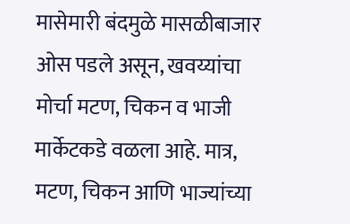मासेमारी बंदमुळे मासळीबाजार ओस पडले असून, खवय्यांचा मोर्चा मटण, चिकन व भाजी मार्केटकडे वळला आहे. मात्र, मटण, चिकन आणि भाज्यांच्या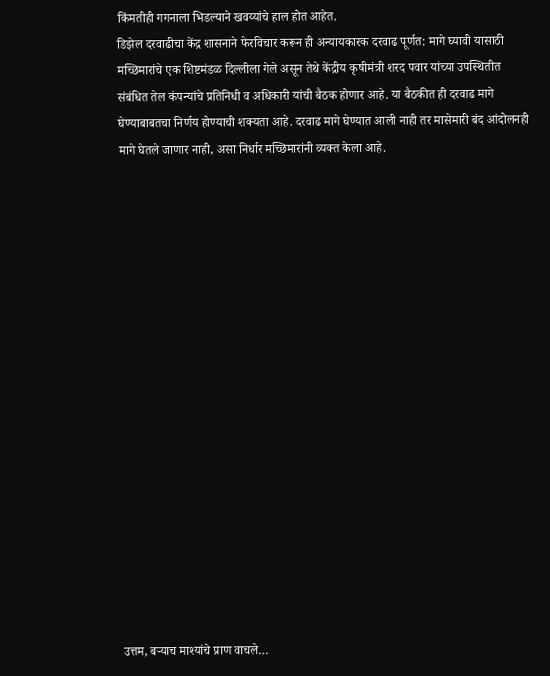किंमतीही गगनाला भिडल्याने खवय्यांचे हाल होत आहेत.
डिझेल दरवाढीचा केंद्र शासनाने फेरविचार करून ही अन्यायकारक दरवाढ पूर्णत: मागे घ्यावी यासाठी मच्छिमारांचे एक शिष्टमंडळ दिल्लीला गेले असून तेथे केंद्रीय कृषीमंत्री शरद पवार यांच्या उपस्थितीत संबंधित तेल कंपन्यांचे प्रतिनिधी व अधिकारी यांची बैठक होणार आहे. या बैठकीत ही दरवाढ मागे घेण्याबाबतचा निर्णय होण्याची शक्यता आहे. दरवाढ मागे घेण्यात आली नाही तर मासेमारी बंद आंदोलनही मागे घेतले जाणार नाही, असा निर्धार मच्छिमारांनी व्यक्त केला आहे.


















उत्तम, बऱ्याच माश्यांचे प्राण वाचले…